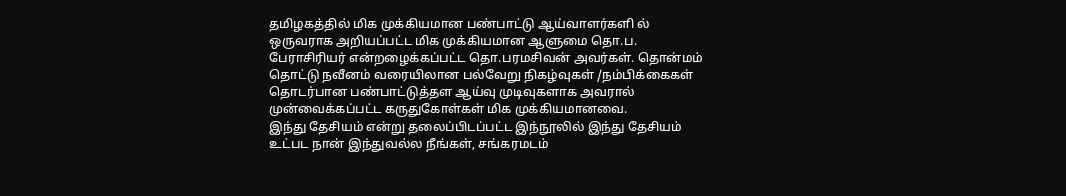தமிழகத்தில் மிக முக்கியமான பண்பாட்டு ஆய்வாளர்களி ல் ஒருவராக அறியப்பட்ட மிக முக்கியமான ஆளுமை தொ.ப. பேராசிரியர் என்றழைக்கப்பட்ட தொ.பரமசிவன் அவர்கள். தொன்மம் தொட்டு நவீனம் வரையிலான பல்வேறு நிகழ்வுகள் /நம்பிக்கைகள் தொடர்பான பண்பாட்டுத்தள ஆய்வு முடிவுகளாக அவரால் முன்வைக்கப்பட்ட கருதுகோள்கள் மிக முக்கியமானவை.
இந்து தேசியம் என்று தலைப்பிடப்பட்ட இந்நூலில் இந்து தேசியம் உட்பட நான் இந்துவல்ல நீங்கள், சங்கரமடம்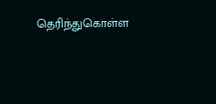தெரிந்துகொள்ள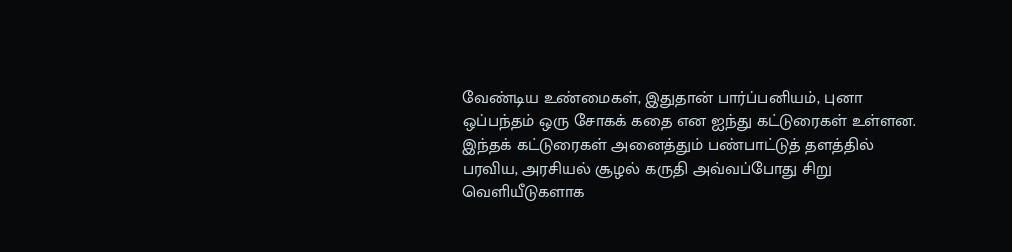வேண்டிய உண்மைகள், இதுதான் பார்ப்பனியம், புனா ஒப்பந்தம் ஒரு சோகக் கதை என ஐந்து கட்டுரைகள் உள்ளன.
இந்தக் கட்டுரைகள் அனைத்தும் பண்பாட்டுத் தளத்தில் பரவிய, அரசியல் சூழல் கருதி அவ்வப்போது சிறு வெளியீடுகளாக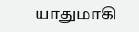யாதுமாகி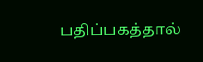பதிப்பகத்தால்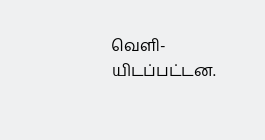வெளி-யிடப்பட்டன.